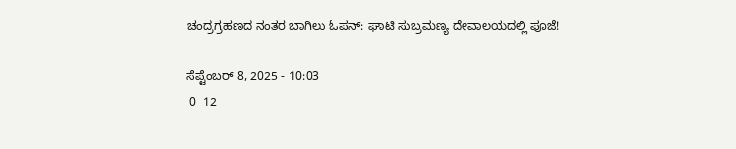ಚಂದ್ರಗ್ರಹಣದ ನಂತರ ಬಾಗಿಲು ಓಪನ್: ಘಾಟಿ ಸುಬ್ರಮಣ್ಯ ದೇವಾಲಯದಲ್ಲಿ ಪೂಜೆ!

ಸೆಪ್ಟೆಂಬರ್ 8, 2025 - 10:03
 0  12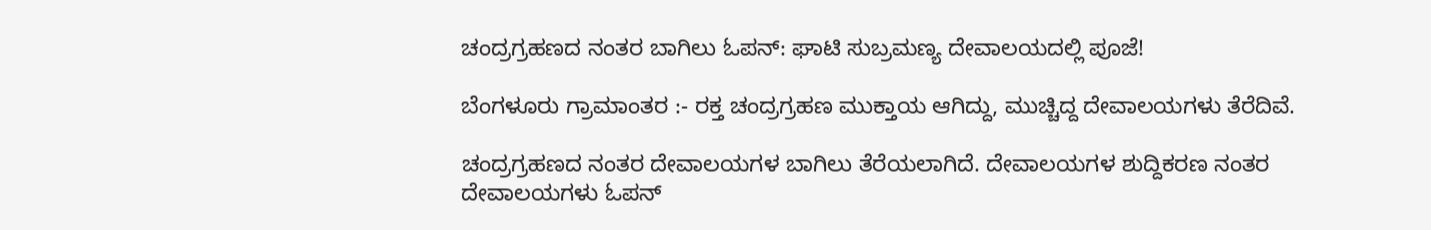ಚಂದ್ರಗ್ರಹಣದ ನಂತರ ಬಾಗಿಲು ಓಪನ್: ಘಾಟಿ ಸುಬ್ರಮಣ್ಯ ದೇವಾಲಯದಲ್ಲಿ ಪೂಜೆ!

ಬೆಂಗಳೂರು ಗ್ರಾಮಾಂತರ :- ರಕ್ತ ಚಂದ್ರಗ್ರಹಣ ಮುಕ್ತಾಯ ಆಗಿದ್ದು, ಮುಚ್ಚಿದ್ದ ದೇವಾಲಯಗಳು ತೆರೆದಿವೆ.

ಚಂದ್ರಗ್ರಹಣದ ನಂತರ ದೇವಾಲಯಗಳ ಬಾಗಿಲು ತೆರೆಯಲಾಗಿದೆ. ದೇವಾಲಯಗಳ ಶುದ್ದಿಕರಣ ನಂತರ ದೇವಾಲಯಗಳು ಓಪನ್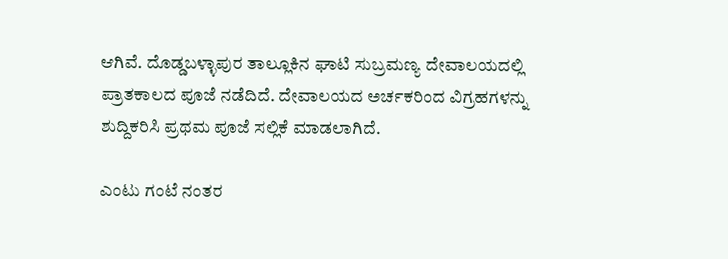ಆಗಿವೆ. ದೊಡ್ಡಬಳ್ಳಾಪುರ ತಾಲ್ಲೂಕಿನ ಘಾಟಿ ಸುಬ್ರಮಣ್ಯ ದೇವಾಲಯದಲ್ಲಿ ಪ್ರಾತಕಾಲದ ಪೂಜೆ ನಡೆದಿದೆ. ದೇವಾಲಯದ ಅರ್ಚಕರಿಂದ ವಿಗ್ರಹಗಳನ್ನು ಶುದ್ದಿಕರಿಸಿ ಪ್ರಥಮ ಪೂಜೆ ಸಲ್ಲಿಕೆ ಮಾಡಲಾಗಿದೆ.

ಎಂಟು ಗಂಟೆ ನಂತರ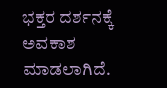ಭಕ್ತರ ದರ್ಶನಕ್ಕೆ ಅವಕಾಶ ಮಾಡಲಾಗಿದೆ.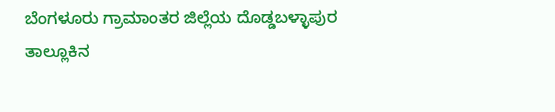ಬೆಂಗಳೂರು ಗ್ರಾಮಾಂತರ ಜಿಲ್ಲೆಯ ದೊಡ್ಡಬಳ್ಳಾಪುರ ತಾಲ್ಲೂಕಿನ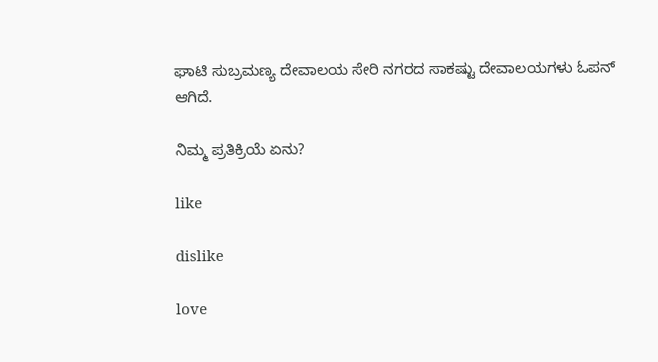ಘಾಟಿ ಸುಬ್ರಮಣ್ಯ ದೇವಾಲಯ ಸೇರಿ ನಗರದ ಸಾಕಷ್ಟು ದೇವಾಲಯಗಳು ಓಪನ್ ಆಗಿದೆ.

ನಿಮ್ಮ ಪ್ರತಿಕ್ರಿಯೆ ಏನು?

like

dislike

love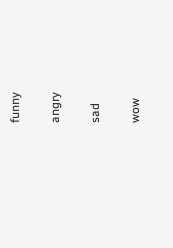funny

angry

sad

wow